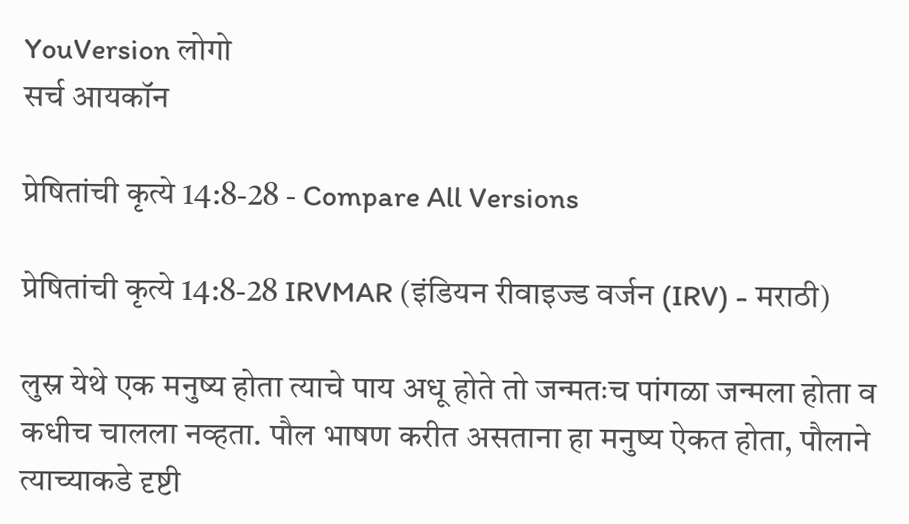YouVersion लोगो
सर्च आयकॉन

प्रेषितांची कृत्ये 14:8-28 - Compare All Versions

प्रेषितांची कृत्ये 14:8-28 IRVMAR (इंडियन रीवाइज्ड वर्जन (IRV) - मराठी)

लुस्र येथे एक मनुष्य होता त्याचे पाय अधू होते तो जन्मतःच पांगळा जन्मला होता व कधीच चालला नव्हता. पौल भाषण करीत असताना हा मनुष्य ऐकत होता, पौलाने त्याच्याकडे दृष्टी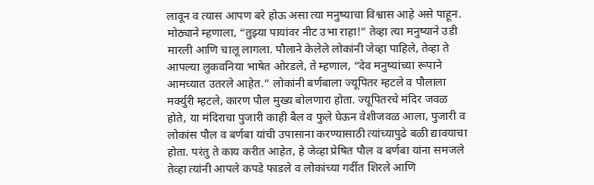लावून व त्यास आपण बरे होऊ असा त्या मनुष्याचा विश्वास आहे असे पाहून. मोठ्याने म्हणाला, “तुझ्या पायांवर नीट उभा राहा!” तेव्हा त्या मनुष्याने उडी मारली आणि चालू लागला. पौलाने केलेले लोकांनी जेव्हा पाहिले, तेव्हा ते आपल्या लुकवनिया भाषेत ओरडले, ते म्हणाल, “देव मनुष्यांच्या रूपाने आमच्यात उतरले आहेत.” लोकांनी बर्णबाला ज्यूपितर म्हटले व पौलाला मर्क्युरी म्हटले, कारण पौल मुख्य बोलणारा होता. ज्यूपितरचे मंदिर जवळ होते, या मंदिराचा पुजारी काही बैल व फुले घेऊन वेशीजवळ आला, पुजारी व लोकांस पौल व बर्णबा यांची उपासाना करण्यासाठी त्यांच्यापुढे बळी द्यावयाचा होता. परंतु ते काय करीत आहेत, हे जेव्हा प्रेषित पौल व बर्णबा यांना समजले तेव्हा त्यांनी आपले कपडे फाडले व लोकांच्या गर्दीत शिरले आणि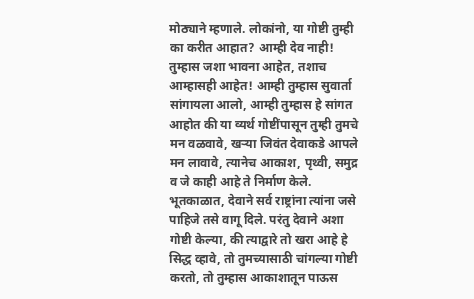मोठ्याने म्हणाले. लोकांनो, या गोष्टी तुम्ही का करीत आहात? आम्ही देव नाही! तुम्हास जशा भावना आहेत, तशाच आम्हासही आहेत! आम्ही तुम्हास सुवार्ता सांगायला आलो, आम्ही तुम्हास हे सांगत आहोत की या व्यर्थ गोष्टींपासून तुम्ही तुमचे मन वळवावे, खऱ्या जिवंत देवाकडे आपले मन लावावे, त्यानेच आकाश, पृथ्वी, समुद्र व जे काही आहे ते निर्माण केले. भूतकाळात, देवाने सर्व राष्ट्रांना त्यांना जसे पाहिजे तसे वागू दिले. परंतु देवाने अशा गोष्टी केल्या, की त्याद्वारे तो खरा आहे हे सिद्ध व्हावे, तो तुमच्यासाठी चांगल्या गोष्टी करतो, तो तुम्हास आकाशातून पाऊस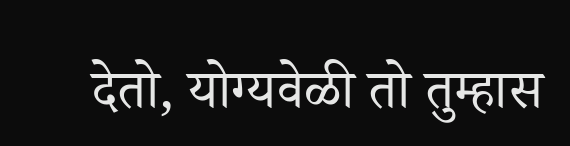देतो, योग्यवेळी तो तुम्हास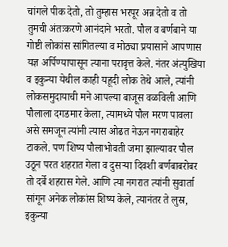चांगले पीक देतो, तो तुम्हास भरपूर अन्न देतो व तो तुमची अंतःकरणे आनंदाने भरतो. पौल व बर्णबाने या गोष्टी लोकांस सांगितल्या व मोठ्या प्रयासाने आपणास यज्ञ अर्पिण्यापासून त्याना परावृत्त केले. नंतर अंत्युखिया व इकुन्या येथील काही यहूदी लोक तेथे आले, त्यांनी लोकसमुदायाची मने आपल्या बाजूस वळविली आणि पौलाला दगडमार केला, त्यामध्ये पौल मरण पावला असे समजून त्यांनी त्यास ओढत नेऊन नगराबाहेर टाकले. पण शिष्य पौलाभोवती जमा झाल्यावर पौल उठून परत शहरात गेला व दुसऱ्या दिवशी बर्णबाबरोबर तो दर्बे शहरास गेले. आणि त्या नगरात त्यांनी सुवार्ता सांगून अनेक लोकांस शिष्य केले, त्यानंतर ते लुस्र, इकुन्या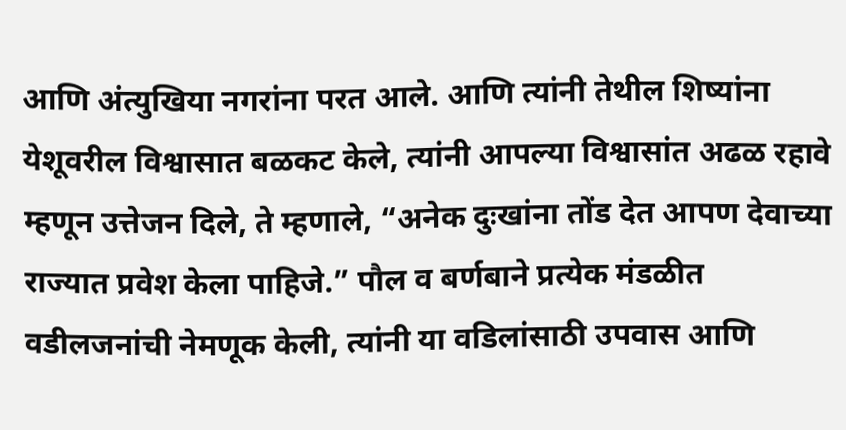आणि अंत्युखिया नगरांना परत आले. आणि त्यांनी तेथील शिष्यांना येशूवरील विश्वासात बळकट केले, त्यांनी आपल्या विश्वासांत अढळ रहावे म्हणून उत्तेजन दिले, ते म्हणाले, “अनेक दुःखांना तोंड देत आपण देवाच्या राज्यात प्रवेश केला पाहिजे.” पौल व बर्णबाने प्रत्येक मंडळीत वडीलजनांची नेमणूक केली, त्यांनी या वडिलांसाठी उपवास आणि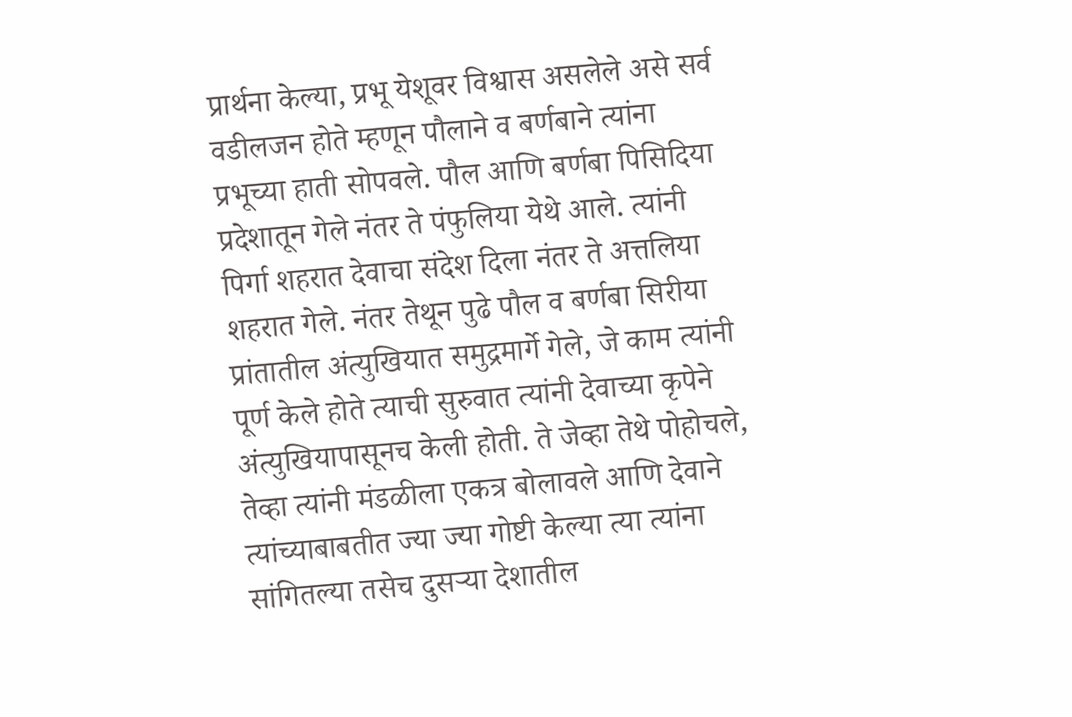प्रार्थना केल्या, प्रभू येशूवर विश्वास असलेले असे सर्व वडीलजन होते म्हणून पौलाने व बर्णबाने त्यांना प्रभूच्या हाती सोपवले. पौल आणि बर्णबा पिसिदिया प्रदेशातून गेले नंतर ते पंफुलिया येथे आले. त्यांनी पिर्गा शहरात देवाचा संदेश दिला नंतर ते अत्तलिया शहरात गेले. नंतर तेथून पुढे पौल व बर्णबा सिरीया प्रांतातील अंत्युखियात समुद्रमार्गे गेले, जे काम त्यांनी पूर्ण केले होते त्याची सुरुवात त्यांनी देवाच्या कृपेने अंत्युखियापासूनच केली होती. ते जेव्हा तेथे पोहोचले, तेव्हा त्यांनी मंडळीला एकत्र बोलावले आणि देवाने त्यांच्याबाबतीत ज्या ज्या गोष्टी केल्या त्या त्यांना सांगितल्या तसेच दुसऱ्या देशातील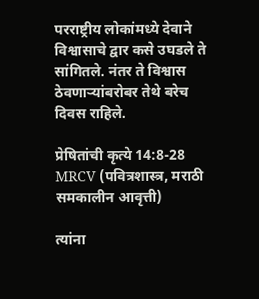परराष्ट्रीय लोकांमध्ये देवाने विश्वासाचे द्वार कसे उघडले ते सांगितले. नंतर ते विश्वास ठेवणाऱ्यांबरोबर तेथे बरेच दिवस राहिले.

प्रेषितांची कृत्ये 14:8-28 MRCV (पवित्रशास्त्र, मराठी समकालीन आवृत्ती)

त्यांना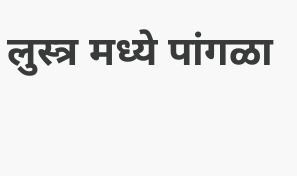लुस्त्र मध्ये पांगळा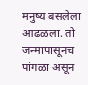मनुष्य बसलेला आढळला. तो जन्मापासूनच पांगळा असून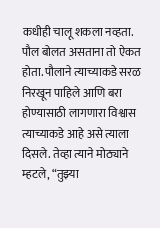कधीही चालू शकला नव्हता. पौल बोलत असताना तो ऐकत होता. पौलाने त्याच्याकडे सरळ निरखून पाहिले आणि बरा होण्यासाठी लागणारा विश्वास त्याच्याकडे आहे असे त्याला दिसले. तेव्हा त्याने मोठ्याने म्हटले, “तुझ्या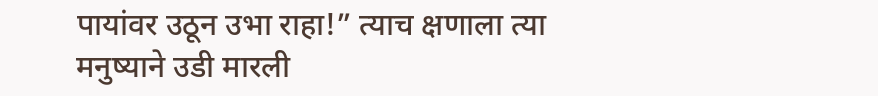पायांवर उठून उभा राहा!” त्याच क्षणाला त्या मनुष्याने उडी मारली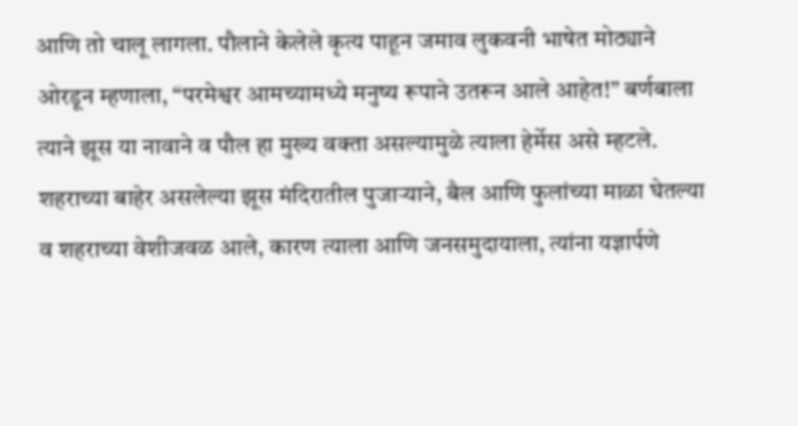आणि तो चालू लागला. पौलाने केलेले कृत्य पाहून जमाव लुकवनी भाषेत मोठ्याने ओरडून म्हणाला, “परमेश्वर आमच्यामध्ये मनुष्य रूपाने उतरून आले आहेत!” बर्णबाला त्याने झूस या नावाने व पौल हा मुख्य वक्ता असल्यामुळे त्याला हेर्मेस असे म्हटले. शहराच्या बाहेर असलेल्या झूस मंदिरातील पुजार्‍याने, बैल आणि फुलांच्या माळा घेतल्या व शहराच्या वेशीजवळ आले, कारण त्याला आणि जनसमुदायाला, त्यांना यज्ञार्पणे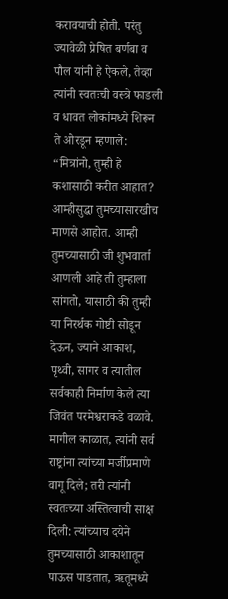करावयाची होती. परंतु ज्यावेळी प्रेषित बर्णबा व पौल यांनी हे ऐकले, तेव्हा त्यांनी स्वतःची वस्त्रे फाडली व धावत लोकांमध्ये शिरून ते ओरडून म्हणाले: “मित्रांनो, तुम्ही हे कशासाठी करीत आहात? आम्हीसुद्धा तुमच्यासारखीच माणसे आहोत. आम्ही तुमच्यासाठी जी शुभवार्ता आणली आहे ती तुम्हाला सांगतो, यासाठी की तुम्ही या निरर्थक गोष्टी सोडून देऊन, ज्याने आकाश, पृथ्वी, सागर व त्यातील सर्वकाही निर्माण केले त्या जिवंत परमेश्वराकडे वळावे. मागील काळात, त्यांनी सर्व राष्ट्रांना त्यांच्या मर्जीप्रमाणे वागू दिले; तरी त्यांनी स्वतःच्या अस्तित्वाची साक्ष दिली: त्यांच्याच दयेने तुमच्यासाठी आकाशातून पाऊस पाडतात, ऋतूमध्ये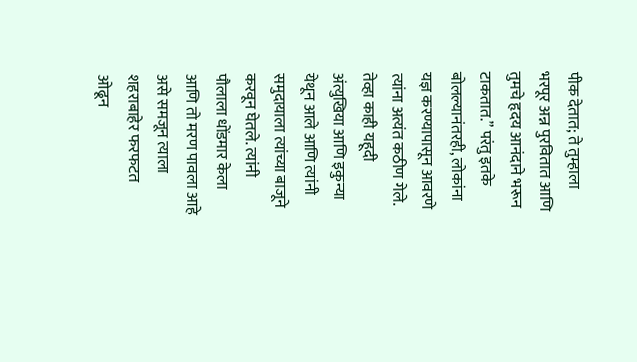पीक देतात; ते तुम्हाला भरपूर अन्न पुरवितात आणि तुमचे हृदय आनंदाने भरून टाकतात.” परंतु इतके बोलल्यानंतरही, लोकांना यज्ञ करण्यापासून आवरणे त्यांना अत्यंत कठीण गेले. तेव्हा काही यहूदी अंत्युखिया आणि इकुन्या येथून आले आणि त्यांनी समुदायाला त्यांच्या बाजूने करवून घेतले. त्यांनी पौलाला धोंडमार केला आणि तो मरण पावला आहे असे समजून त्याला शहराबाहेर फरफटत ओढून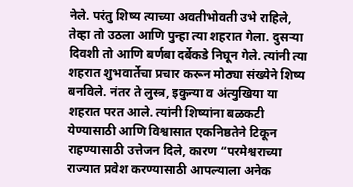नेले. परंतु शिष्य त्याच्या अवतीभोवती उभे राहिले, तेव्हा तो उठला आणि पुन्हा त्या शहरात गेला. दुसर्‍या दिवशी तो आणि बर्णबा दर्बेकडे निघून गेले. त्यांनी त्या शहरात शुभवार्तेचा प्रचार करून मोठ्या संख्येने शिष्य बनविले. नंतर ते लुस्त्र, इकुन्या व अंत्युखिया या शहरात परत आले. त्यांनी शिष्यांना बळकटी येण्यासाठी आणि विश्वासात एकनिष्ठतेने टिकून राहण्यासाठी उत्तेजन दिले, कारण “परमेश्वराच्या राज्यात प्रवेश करण्यासाठी आपल्याला अनेक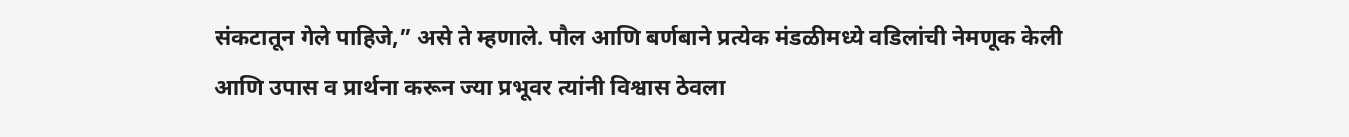संकटातून गेले पाहिजे,” असे ते म्हणाले. पौल आणि बर्णबाने प्रत्येक मंडळीमध्ये वडिलांची नेमणूक केली आणि उपास व प्रार्थना करून ज्या प्रभूवर त्यांनी विश्वास ठेवला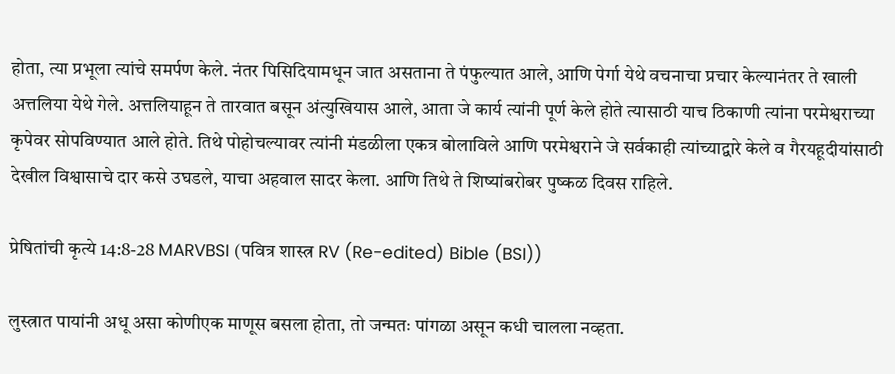होता, त्या प्रभूला त्यांचे समर्पण केले. नंतर पिसिदियामधून जात असताना ते पंफुल्यात आले, आणि पेर्गा येथे वचनाचा प्रचार केल्यानंतर ते खाली अत्तलिया येथे गेले. अत्तलियाहून ते तारवात बसून अंत्युखियास आले, आता जे कार्य त्यांनी पूर्ण केले होते त्यासाठी याच ठिकाणी त्यांना परमेश्वराच्या कृपेवर सोपविण्यात आले होते. तिथे पोहोचल्यावर त्यांनी मंडळीला एकत्र बोलाविले आणि परमेश्वराने जे सर्वकाही त्यांच्याद्वारे केले व गैरयहूदीयांसाठी देखील विश्वासाचे दार कसे उघडले, याचा अहवाल सादर केला. आणि तिथे ते शिष्यांबरोबर पुष्कळ दिवस राहिले.

प्रेषितांची कृत्ये 14:8-28 MARVBSI (पवित्र शास्त्र RV (Re-edited) Bible (BSI))

लुस्त्रात पायांनी अधू असा कोणीएक माणूस बसला होता, तो जन्मतः पांगळा असून कधी चालला नव्हता.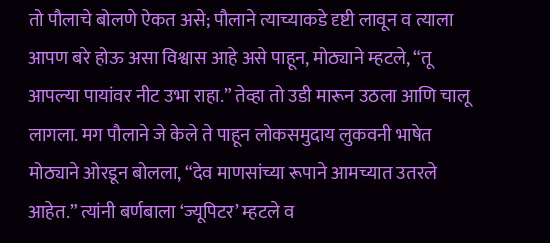तो पौलाचे बोलणे ऐकत असे; पौलाने त्याच्याकडे दृष्टी लावून व त्याला आपण बरे होऊ असा विश्वास आहे असे पाहून, मोठ्याने म्हटले, “तू आपल्या पायांवर नीट उभा राहा.” तेव्हा तो उडी मारून उठला आणि चालू लागला. मग पौलाने जे केले ते पाहून लोकसमुदाय लुकवनी भाषेत मोठ्याने ओरडून बोलला, “देव माणसांच्या रूपाने आमच्यात उतरले आहेत.” त्यांनी बर्णबाला ‘ज्यूपिटर’ म्हटले व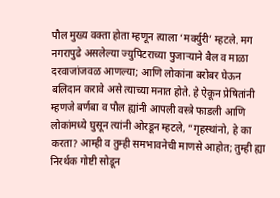पौल मुख्य वक्ता होता म्हणून त्याला ‘मर्क्युरी’ म्हटले. मग नगरापुढे असलेल्या ज्युपिटराच्या पुजार्‍याने बैल व माळा दरवाजांजवळ आणल्या; आणि लोकांना बरोबर घेऊन बलिदान करावे असे त्याच्या मनात होते. हे ऐकून प्रेषितांनी म्हणजे बर्णबा व पौल ह्यांनी आपली वस्त्रे फाडली आणि लोकांमध्ये घुसून त्यांनी ओरडून म्हटले, “गृहस्थांनो, हे का करता? आम्ही व तुम्ही समभावनेची माणसे आहोत; तुम्ही ह्या निरर्थक गोष्टी सोडून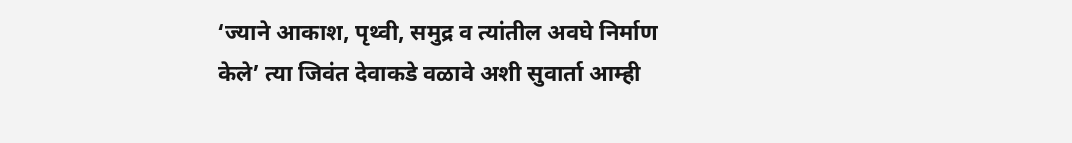‘ज्याने आकाश, पृथ्वी, समुद्र व त्यांतील अवघे निर्माण केले’ त्या जिवंत देवाकडे वळावे अशी सुवार्ता आम्ही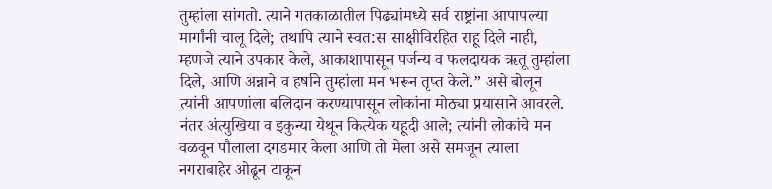तुम्हांला सांगतो. त्याने गतकाळातील पिढ्यांमध्ये सर्व राष्ट्रांना आपापल्या मार्गांनी चालू दिले; तथापि त्याने स्वत:स साक्षीविरहित राहू दिले नाही, म्हणजे त्याने उपकार केले, आकाशापासून पर्जन्य व फलदायक ऋतू तुम्हांला दिले, आणि अन्नाने व हर्षाने तुम्हांला मन भरून तृप्त केले.” असे बोलून त्यांनी आपणांला बलिदान करण्यापासून लोकांना मोठ्या प्रयासाने आवरले. नंतर अंत्युखिया व इकुन्या येथून कित्येक यहूदी आले; त्यांनी लोकांचे मन वळवून पौलाला दगडमार केला आणि तो मेला असे समजून त्याला नगराबाहेर ओढून टाकून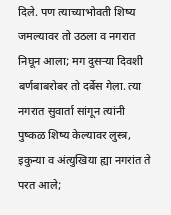दिले. पण त्याच्याभोवती शिष्य जमल्यावर तो उठला व नगरात निघून आला; मग दुसर्‍या दिवशी बर्णबाबरोबर तो दर्बेस गेला. त्या नगरात सुवार्ता सांगून त्यांनी पुष्कळ शिष्य केल्यावर लुस्त्र, इकुन्या व अंत्युखिया ह्या नगरांत ते परत आले;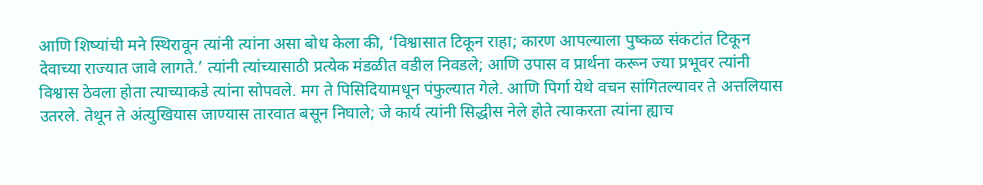आणि शिष्यांची मने स्थिरावून त्यांनी त्यांना असा बोध केला की, ‘विश्वासात टिकून राहा; कारण आपल्याला पुष्कळ संकटांत टिकून देवाच्या राज्यात जावे लागते.’ त्यांनी त्यांच्यासाठी प्रत्येक मंडळीत वडील निवडले; आणि उपास व प्रार्थना करून ज्या प्रभूवर त्यांनी विश्वास ठेवला होता त्याच्याकडे त्यांना सोपवले. मग ते पिसिदियामधून पंफुल्यात गेले. आणि पिर्गा येथे वचन सांगितल्यावर ते अत्तलियास उतरले. तेथून ते अंत्युखियास जाण्यास तारवात बसून निघाले; जे कार्य त्यांनी सिद्धीस नेले होते त्याकरता त्यांना ह्याच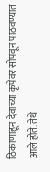ठिकाणाहून देवाच्या कृपेवर सोपवून पाठवण्यात आले होते. तेथे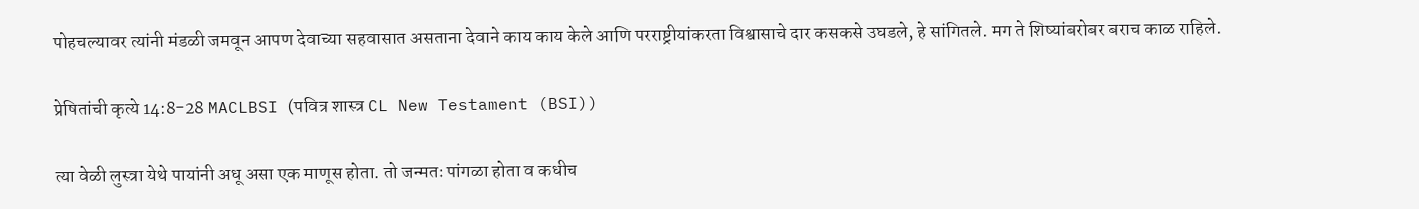पोहचल्यावर त्यांनी मंडळी जमवून आपण देवाच्या सहवासात असताना देवाने काय काय केले आणि परराष्ट्रीयांकरता विश्वासाचे दार कसकसे उघडले, हे सांगितले. मग ते शिष्यांबरोबर बराच काळ राहिले.

प्रेषितांची कृत्ये 14:8-28 MACLBSI (पवित्र शास्त्र CL New Testament (BSI))

त्या वेळी लुस्त्रा येथे पायांनी अधू असा एक माणूस होता. तो जन्मतः पांगळा होता व कधीच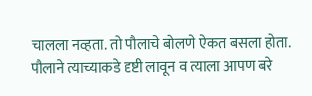चालला नव्हता. तो पौलाचे बोलणे ऐकत बसला होता. पौलाने त्याच्याकडे दृष्टी लावून व त्याला आपण बरे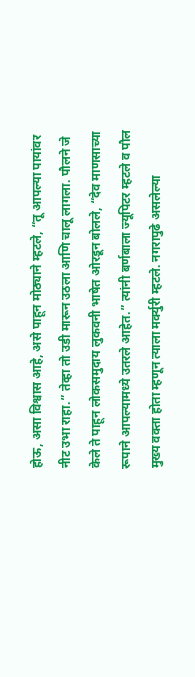होऊ, असा विश्वास आहे, असे पाहून मोठ्याने म्हटले, “तू आपल्या पायांवर नीट उभा राहा.” तेव्हा तो उडी मारून उठला आणि चालू लागला. पौलने जे केले ते पाहून लोकसमुदाय लुकवनी भाषेत ओरडून बोलले, “देव माणसाच्या रूपाने आपल्यामध्ये उतरले आहेत.” त्यांनी बर्णबाला ज्यूपिटर म्हटले व पौल मुख्य वक्ता होता म्हणून त्याला मर्क्युरी म्हटले. नगरापुढे असलेल्या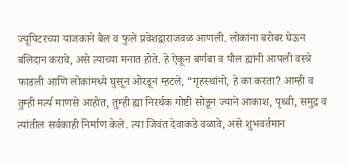ज्यूपिटरच्या याजकाने बैल व फुले प्रवेशद्वाराजवळ आणली. लोकांना बरोबर घेऊन बलिदान करावे, असे त्याच्या मनात होते. हे ऐकून बर्णबा व पौल ह्यांनी आपली वस्त्रे फाडली आणि लोकांमध्ये घुसून ओरडून म्हटले, “गृहस्थांनो, हे का करता? आम्ही व तुम्ही मर्त्य माणसे आहोत, तुम्ही ह्या निरर्थक गोष्टी सोडून ज्याने आकाश, पृथ्वी, समुद्र व त्यांतील सर्वकाही निर्माण केले. त्या जिवंत देवाकडे वळावे, असे शुभवर्तमान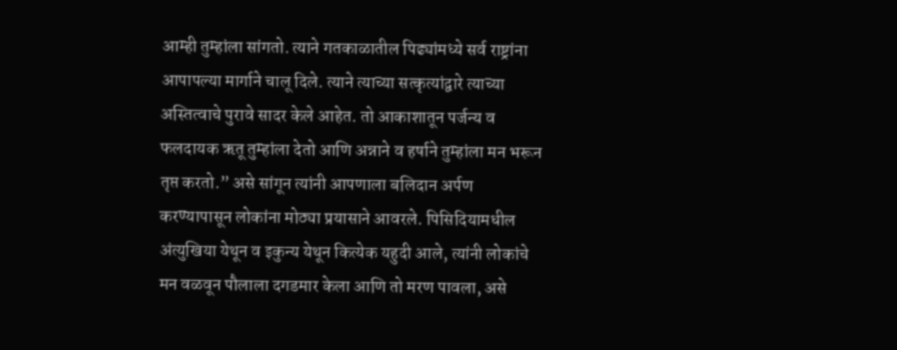आम्ही तुम्हांला सांगतो. त्याने गतकाळातील पिढ्यांमध्ये सर्व राष्ट्रांना आपापल्या मार्गाने चालू दिले. त्याने त्याच्या सत्कृत्यांद्वारे त्याच्या अस्तित्वाचे पुरावे सादर केले आहेत. तो आकाशातून पर्जन्य व फलदायक ऋतू तुम्हांला देतो आणि अन्नाने व हर्षाने तुम्हांला मन भरून तृप्त करतो.” असे सांगून त्यांनी आपणाला बलिदान अर्पण करण्यापासून लोकांना मोठ्या प्रयासाने आवरले. पिसिदियामधील अंत्युखिया येथून व इकुन्य येथून कित्येक यहुदी आले, त्यांनी लोकांचे मन वळवून पौलाला दगडमार केला आणि तो मरण पावला, असे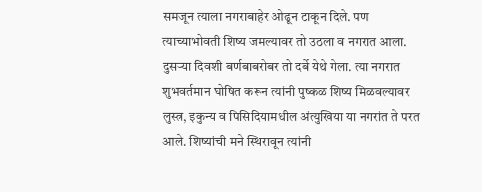समजून त्याला नगराबाहेर ओढून टाकून दिले. पण त्याच्याभोवती शिष्य जमल्यावर तो उठला व नगरात आला. दुसऱ्या दिवशी बर्णबाबरोबर तो दर्बे येथे गेला. त्या नगरात शुभवर्तमान घोषित करून त्यांनी पुष्कळ शिष्य मिळवल्यावर लुस्त्र, इकुन्य व पिसिदियामधील अंत्युखिया या नगरांत ते परत आले. शिष्यांची मने स्थिरावून त्यांनी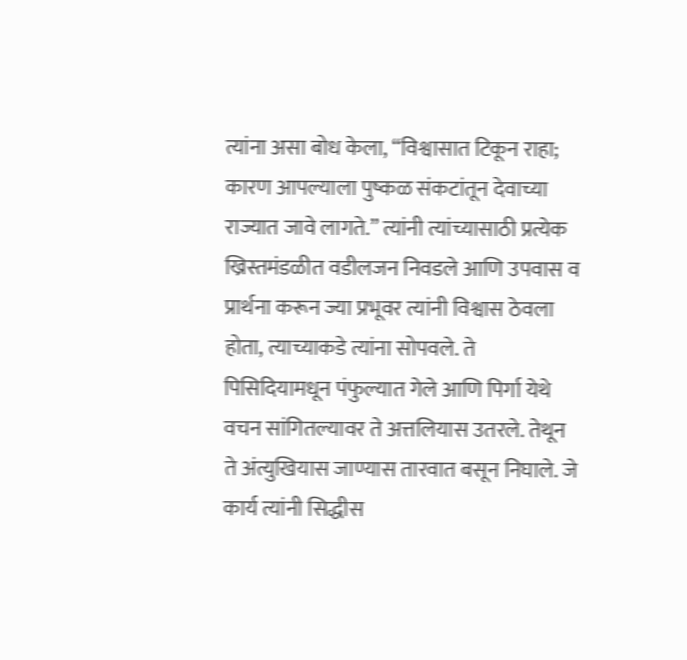त्यांना असा बोध केला, “विश्वासात टिकून राहा; कारण आपल्याला पुष्कळ संकटांतून देवाच्या राज्यात जावे लागते.” त्यांनी त्यांच्यासाठी प्रत्येक ख्रिस्तमंडळीत वडीलजन निवडले आणि उपवास व प्रार्थना करून ज्या प्रभूवर त्यांनी विश्वास ठेवला होता, त्याच्याकडे त्यांना सोपवले. ते पिसिदियामधून पंफुल्यात गेले आणि पिर्गा येथे वचन सांगितल्यावर ते अत्तलियास उतरले. तेथून ते अंत्युखियास जाण्यास तारवात बसून निघाले. जे कार्य त्यांनी सिद्धीस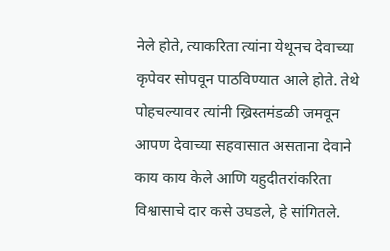नेले होते, त्याकरिता त्यांना येथूनच देवाच्या कृपेवर सोपवून पाठविण्यात आले होते. तेथे पोहचल्यावर त्यांनी ख्रिस्तमंडळी जमवून आपण देवाच्या सहवासात असताना देवाने काय काय केले आणि यहुदीतरांकरिता विश्वासाचे दार कसे उघडले, हे सांगितले.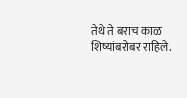तेथे ते बराच काळ शिष्यांबरोबर राहिले.